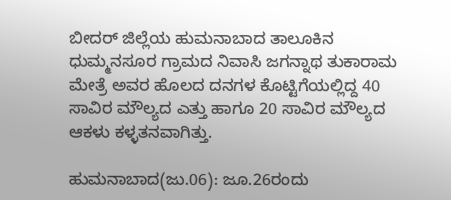ಬೀದರ್‌ ಜಿಲ್ಲೆಯ ಹುಮನಾಬಾದ ತಾಲೂಕಿನ ಧುಮ್ಮನಸೂರ ಗ್ರಾಮದ ನಿವಾಸಿ ಜಗನ್ನಾಥ ತುಕಾರಾಮ ಮೇತ್ರೆ ಅವರ ಹೊಲದ ದನಗಳ ಕೊಟ್ಟಿಗೆಯಲ್ಲಿದ್ದ 40 ಸಾವಿರ ಮೌಲ್ಯದ ಎತ್ತು ಹಾಗೂ 20 ಸಾವಿರ ಮೌಲ್ಯದ ಆಕಳು ಕಳ್ಳತನವಾಗಿತ್ತು.

ಹುಮನಾಬಾದ(ಜು.06): ಜೂ.26ರಂದು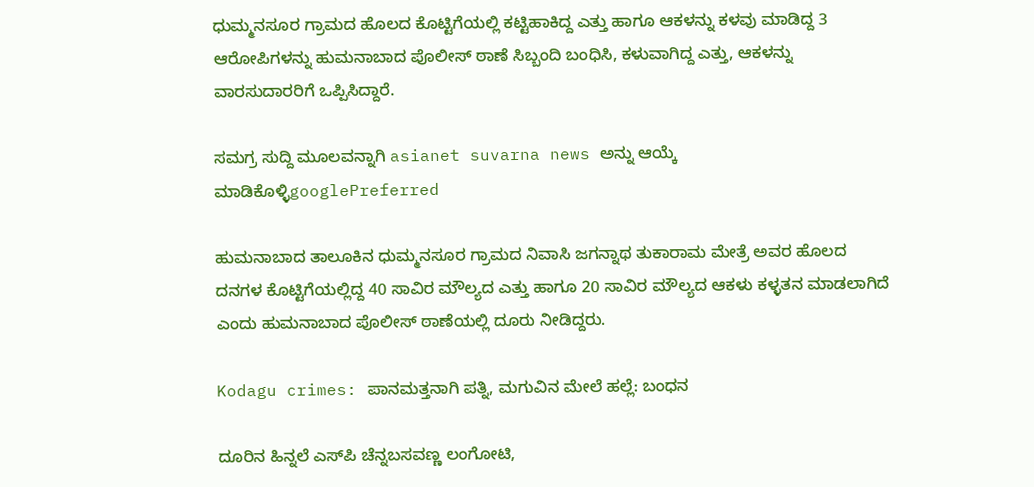ಧುಮ್ಮನಸೂರ ಗ್ರಾಮದ ಹೊಲದ ಕೊಟ್ಟಿಗೆಯಲ್ಲಿ ಕಟ್ಟಿಹಾಕಿದ್ದ ಎತ್ತು ಹಾಗೂ ಆಕಳನ್ನು ಕಳವು ಮಾಡಿದ್ದ 3 ಆರೋಪಿಗಳನ್ನು ಹುಮನಾಬಾದ ಪೊಲೀಸ್‌ ಠಾಣೆ ಸಿಬ್ಬಂದಿ ಬಂಧಿಸಿ, ಕಳುವಾಗಿದ್ದ ಎತ್ತು, ಆಕಳನ್ನು ವಾರಸುದಾರರಿಗೆ ಒಪ್ಪಿಸಿದ್ದಾರೆ.

ಸಮಗ್ರ ಸುದ್ದಿ ಮೂಲವನ್ನಾಗಿ asianet suvarna news ಅನ್ನು ಆಯ್ಕೆ ಮಾಡಿಕೊಳ್ಳಿgooglePreferred

ಹುಮನಾಬಾದ ತಾಲೂಕಿನ ಧುಮ್ಮನಸೂರ ಗ್ರಾಮದ ನಿವಾಸಿ ಜಗನ್ನಾಥ ತುಕಾರಾಮ ಮೇತ್ರೆ ಅವರ ಹೊಲದ ದನಗಳ ಕೊಟ್ಟಿಗೆಯಲ್ಲಿದ್ದ 40 ಸಾವಿರ ಮೌಲ್ಯದ ಎತ್ತು ಹಾಗೂ 20 ಸಾವಿರ ಮೌಲ್ಯದ ಆಕಳು ಕಳ್ಳತನ ಮಾಡಲಾಗಿದೆ ಎಂದು ಹುಮನಾಬಾದ ಪೊಲೀಸ್‌ ಠಾಣೆಯಲ್ಲಿ ದೂರು ನೀಡಿದ್ದರು.

Kodagu crimes: ಪಾನಮತ್ತನಾಗಿ ಪತ್ನಿ, ಮಗುವಿನ ಮೇಲೆ ಹಲ್ಲೆ: ಬಂಧನ

ದೂರಿನ ಹಿನ್ನಲೆ ಎಸ್‌ಪಿ ಚೆನ್ನಬಸವಣ್ಣ ಲಂಗೋಟಿ,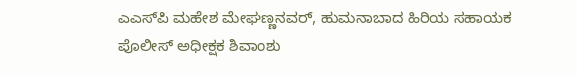ಎಎಸ್‌ಪಿ ಮಹೇಶ ಮೇಘಣ್ಣನವರ್‌, ಹುಮನಾಬಾದ ಹಿರಿಯ ಸಹಾಯಕ ಪೊಲೀಸ್‌ ಅಧೀಕ್ಷಕ ಶಿವಾಂಶು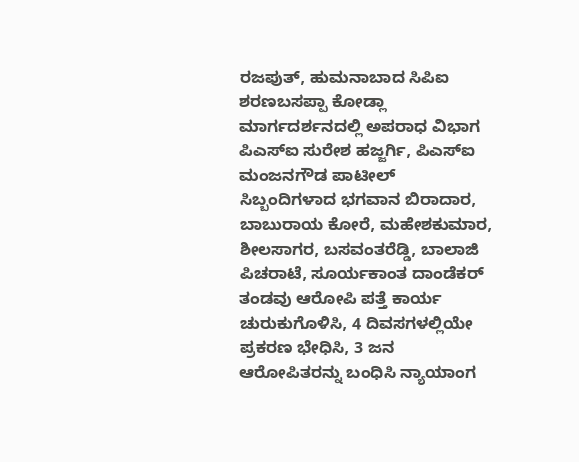ರಜಪುತ್‌, ಹುಮನಾಬಾದ ಸಿಪಿಐ ಶರಣಬಸಪ್ಪಾ ಕೋಡ್ಲಾ ಮಾರ್ಗದರ್ಶನದಲ್ಲಿ ಅಪರಾಧ ವಿಭಾಗ ಪಿಎಸ್‌ಐ ಸುರೇಶ ಹಜ್ಜರ್ಗಿ, ಪಿಎಸ್‌ಐ ಮಂಜನಗೌಡ ಪಾಟೀಲ್‌ ಸಿಬ್ಬಂದಿಗಳಾದ ಭಗವಾನ ಬಿರಾದಾರ, ಬಾಬುರಾಯ ಕೋರೆ, ಮಹೇಶಕುಮಾರ, ಶೀಲಸಾಗರ, ಬಸವಂತರೆಡ್ಡಿ, ಬಾಲಾಜಿ ಪಿಚರಾಟೆ, ಸೂರ್ಯಕಾಂತ ದಾಂಡೆಕರ್‌ ತಂಡವು ಆರೋಪಿ ಪತ್ತೆ ಕಾರ್ಯ ಚುರುಕುಗೊಳಿಸಿ, 4 ದಿವಸಗಳಲ್ಲಿಯೇ ಪ್ರಕರಣ ಭೇಧಿಸಿ, 3 ಜನ ಆರೋಪಿತರನ್ನು ಬಂಧಿಸಿ ನ್ಯಾಯಾಂಗ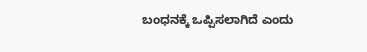ಬಂಧನಕ್ಕೆ ಒಪ್ಪಿಸಲಾಗಿದೆ ಎಂದು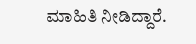ಮಾಹಿತಿ ನೀಡಿದ್ದಾರೆ.